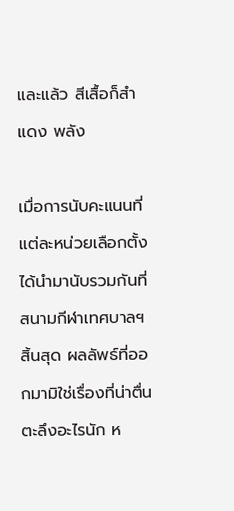และแล้ว สีเสื้อก็สำ แดง พลัง

เมื่อการนับคะแนนที่แต่ละหน่วยเลือกตั้งได้นำมานับรวมกันที่สนามกีฬาเทศบาลฯ สิ้นสุด ผลลัพธ์ที่ออกมามิใช่เรื่องที่น่าตื่นตะลึงอะไรนัก ห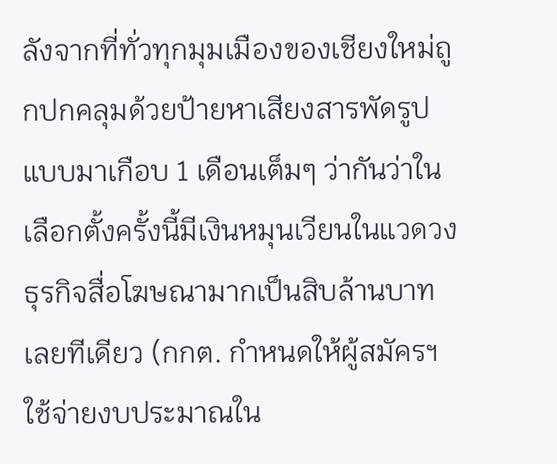ลังจากที่ทั่วทุกมุมเมืองของเชียงใหม่ถูกปกคลุมด้วยป้ายหาเสียงสารพัดรูปแบบมาเกือบ 1 เดือนเต็มๆ ว่ากันว่าในเลือกตั้งครั้งนี้มีเงินหมุนเวียนในแวดวงธุรกิจสื่อโฆษณามากเป็นสิบล้านบาทเลยทีเดียว (กกต. กำหนดให้ผู้สมัครฯ ใช้จ่ายงบประมาณใน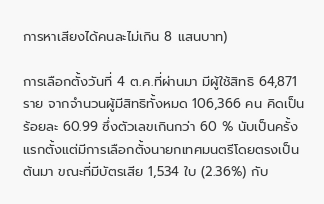การหาเสียงได้คนละไม่เกิน 8 แสนบาท)

การเลือกตั้งวันที่ 4 ต.ค.ที่ผ่านมา มีผู้ใช้สิทธิ 64,871 ราย จากจำนวนผู้มีสิทธิทั้งหมด 106,366 คน คิดเป็นร้อยละ 60.99 ซึ่งตัวเลขเกินกว่า 60 % นับเป็นครั้งแรกตั้งแต่มีการเลือกตั้งนายกเทศมนตรีโดยตรงเป็นต้นมา ขณะที่มีบัตรเสีย 1,534 ใบ (2.36%) กับ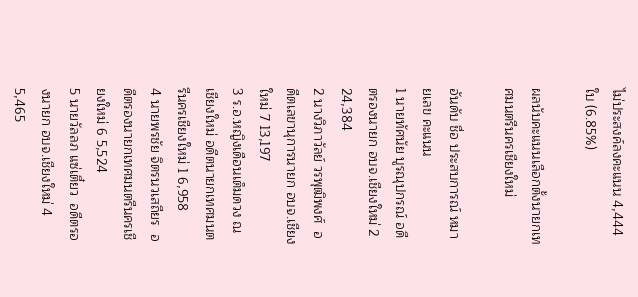ไม่ประสงค์ลงคะแนน 4,444 ใบ (6.85%)

ผลนับคะแนนเลือกตั้งนายกเทศมนตรีนครเชียงใหม่

อันดับ ชื่อ ประสบการณ์ หมายเลข คะแนน
1 นายทัศนัย บูรณุปกรณ์ อดีตรองนายก อบจ.เชียงใหม่ 2 24,384
2 นางวิภาวัลย์ วรพุฒิพงศ์  อดีตเลขานุการนายก อบจ.เชียงใหม่ 7 13,197
3 ร.อ.หญิงเดือนเต็มดวง ณ เชียงใหม่ อดีตนายกเทศมนตรีนครเชียงใหม่ 1 6,958
4 นายพรชัย จิตรนวเสถียร  อดีตรองนายกเทศมนตรีนครเชียงใหม่ 6 5,524
5 นายวัลลภ แซ่เตี๋ยว  อดีตรองนายก อบจ.เชียงใหม่ 4 5,465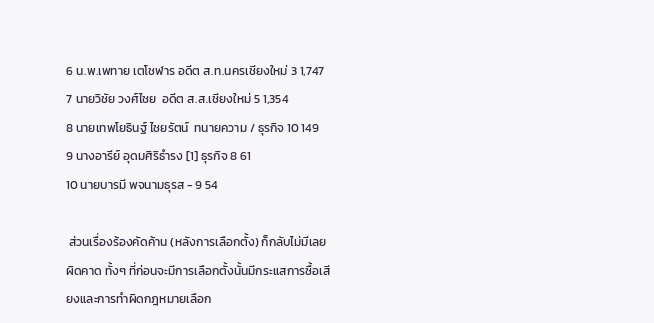6 น.พ.เพทาย เตโชฬาร อดีต ส.ท.นครเชียงใหม่ 3 1,747
7 นายวิชัย วงศ์ไชย  อดีต ส.ส.เชียงใหม่ 5 1,354
8 นายเทพโยธินฐ์ ไชยรัตน์  ทนายความ / ธุรกิจ 10 149
9 นางอารีย์ อุดมศิริธำรง [1] ธุรกิจ 8 61
10 นายบารมี พจนามธุรส - 9 54

 ส่วนเรื่องร้องคัดค้าน (หลังการเลือกตั้ง) ก็กลับไม่มีเลย ผิดคาด ทั้งๆ ที่ก่อนจะมีการเลือกตั้งนั้นมีกระแสการซื้อเสียงและการทำผิดกฎหมายเลือก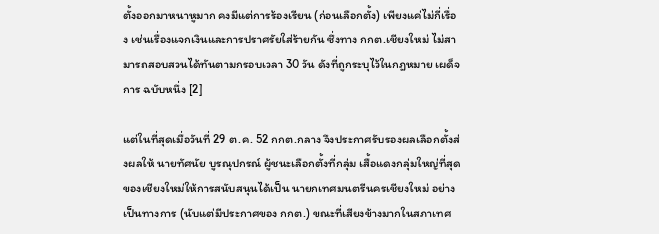ตั้งออกมาหนาหูมาก คงมีแต่การร้องเรียน (ก่อนเลือกตั้ง) เพียงแค่ไม่กี่เรื่อง เช่นเรื่องแจกเงินและการปราศรัยใส่ร้ายกัน ซึ่งทาง กกต.เชียงใหม่ ไม่สามารถสอบสวนได้ทันตามกรอบเวลา 30 วัน ดังที่ถูกระบุไว้ในกฎหมาย เผด็จการ ฉบับหนึ่ง [2]

แต่ในที่สุดเมื่อวันที่ 29 ต.ค. 52 กกต.กลาง จึงประกาศรับรองผลเลือกตั้งส่งผลให้ นายทัศนัย บูรณุปกรณ์ ผู้ชนะเลือกตั้งที่กลุ่ม เสื้อแดงกลุ่มใหญ่ที่สุดของเชียงใหม่ให้การสนับสนุนได้เป็น นายกเทศมนตรีนครเชียงใหม่ อย่างเป็นทางการ (นับแต่มีประกาศของ กกต.) ขณะที่เสียงข้างมากในสภาเทศ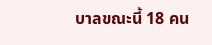บาลขณะนี้ 18 คน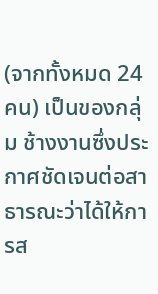(จากทั้งหมด 24 คน) เป็นของกลุ่ม ช้างงานซึ่งประกาศชัดเจนต่อสาธารณะว่าได้ให้การส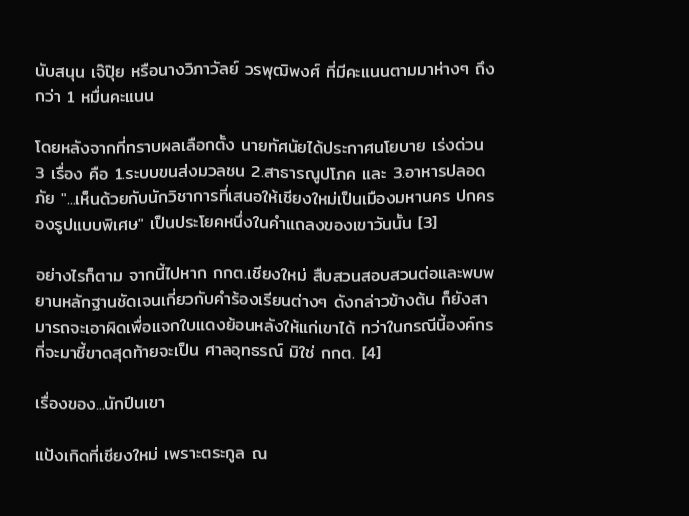นับสนุน เจ๊ปุ๊ย หรือนางวิภาวัลย์ วรพุฒิพงศ์ ที่มีคะแนนตามมาห่างๆ ถึงกว่า 1 หมื่นคะแนน

โดยหลังจากที่ทราบผลเลือกตั้ง นายทัศนัยได้ประกาศนโยบาย เร่งด่วน 3 เรื่อง คือ 1.ระบบขนส่งมวลชน 2.สาธารณูปโภค และ 3.อาหารปลอดภัย "...เห็นด้วยกับนักวิชาการที่เสนอให้เชียงใหม่เป็นเมืองมหานคร ปกครองรูปแบบพิเศษ" เป็นประโยคหนึ่งในคำแถลงของเขาวันนั้น [3]

อย่างไรก็ตาม จากนี้ไปหาก กกต.เชียงใหม่ สืบสวนสอบสวนต่อและพบพยานหลักฐานชัดเจนเกี่ยวกับคำร้องเรียนต่างๆ ดังกล่าวข้างต้น ก็ยังสามารถจะเอาผิดเพื่อแจกใบแดงย้อนหลังให้แก่เขาได้ ทว่าในกรณีนี้องค์กรที่จะมาชี้ขาดสุดท้ายจะเป็น ศาลอุทธรณ์ มิใช่ กกต. [4]

เรื่องของ...นักปีนเขา

แป้งเกิดที่เชียงใหม่ เพราะตระกูล ณ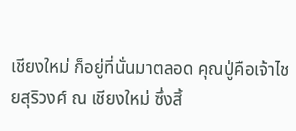เชียงใหม่ ก็อยู่ที่นั่นมาตลอด คุณปู่คือเจ้าไชยสุริวงศ์ ณ เชียงใหม่ ซึ่งสิ้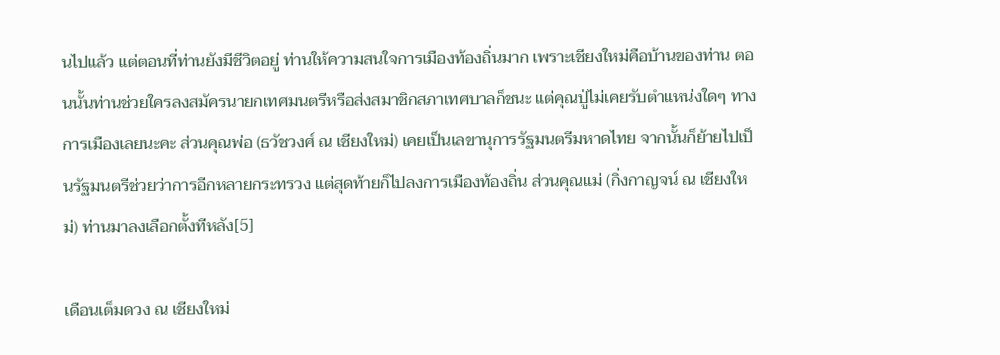นไปแล้ว แต่ตอนที่ท่านยังมีชีวิตอยู่ ท่านให้ความสนใจการเมืองท้องถิ่นมาก เพราะเชียงใหม่คือบ้านของท่าน ตอนนั้นท่านช่วยใครลงสมัครนายกเทศมนตรีหรือส่งสมาชิกสภาเทศบาลก็ชนะ แต่คุณปู่ไม่เคยรับตำแหน่งใดๆ ทางการเมืองเลยนะคะ ส่วนคุณพ่อ (ธวัชวงศ์ ณ เชียงใหม่) เคยเป็นเลขานุการรัฐมนตรีมหาดไทย จากนั้นก็ย้ายไปเป็นรัฐมนตรีช่วยว่าการอีกหลายกระทรวง แต่สุดท้ายก็ไปลงการเมืองท้องถิ่น ส่วนคุณแม่ (กิ่งกาญจน์ ณ เชียงใหม่) ท่านมาลงเลือกตั้งทีหลัง[5]

เดือนเต็มดวง ณ เชียงใหม่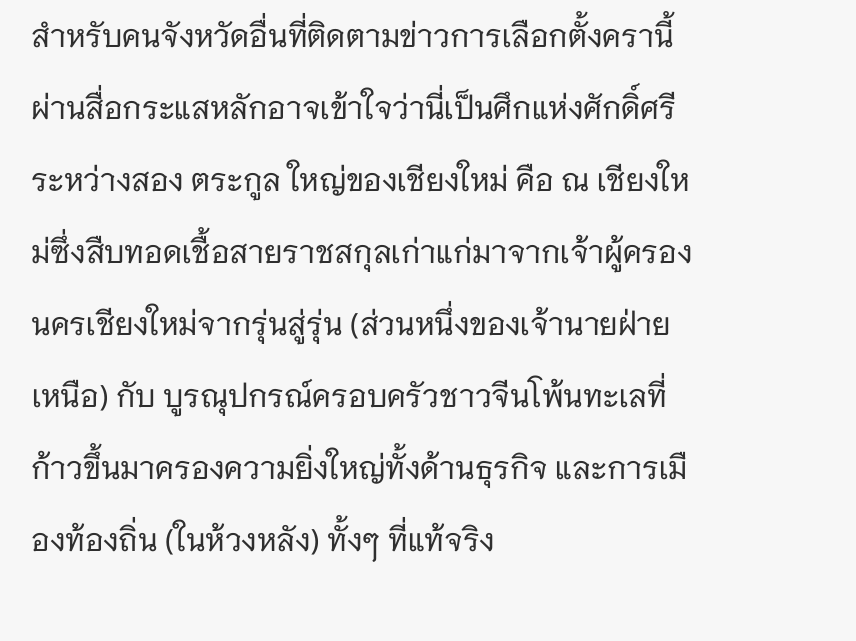สำหรับคนจังหวัดอื่นที่ติดตามข่าวการเลือกตั้งครานี้ผ่านสื่อกระแสหลักอาจเข้าใจว่านี่เป็นศึกแห่งศักดิ์ศรีระหว่างสอง ตระกูล ใหญ่ของเชียงใหม่ คือ ณ เชียงใหม่ซึ่งสืบทอดเชื้อสายราชสกุลเก่าแก่มาจากเจ้าผู้ครองนครเชียงใหม่จากรุ่นสู่รุ่น (ส่วนหนึ่งของเจ้านายฝ่ายเหนือ) กับ บูรณุปกรณ์ครอบครัวชาวจีนโพ้นทะเลที่ก้าวขึ้นมาครองความยิ่งใหญ่ทั้งด้านธุรกิจ และการเมืองท้องถิ่น (ในห้วงหลัง) ทั้งๆ ที่แท้จริง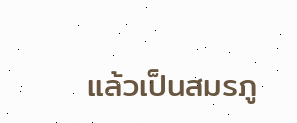แล้วเป็นสมรภู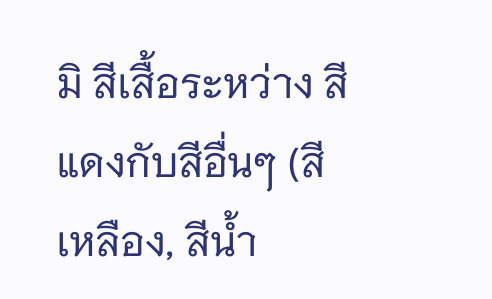มิ สีเสื้อระหว่าง สีแดงกับสีอื่นๆ (สีเหลือง, สีน้ำ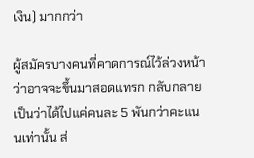เงิน) มากกว่า

ผู้สมัครบางคนที่คาดการณ์ไว้ล่วงหน้าว่าอาจจะขึ้นมาสอดแทรก กลับกลายเป็นว่าได้ไปแค่คนละ 5 พันกว่าคะแนนเท่านั้น ส่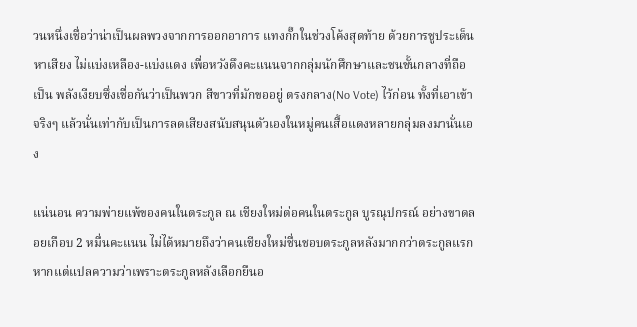วนหนึ่งเชื่อว่าน่าเป็นผลพวงจากการออกอาการ แทงกั๊กในช่วงโค้งสุดท้าย ด้วยการชูประเด็นหาเสียง ไม่แบ่งเหลือง-แบ่งแดง เพื่อหวังดึงคะแนนจากกลุ่มนักศึกษาและชนชั้นกลางที่ถือเป็น พลังเงียบซึ่งเชื่อกันว่าเป็นพวก สีขาวที่มักขออยู่ ตรงกลาง(No Vote) ไว้ก่อน ทั้งที่เอาเข้าจริงๆ แล้วนั่นเท่ากับเป็นการลดเสียงสนับสนุนตัวเองในหมู่คนเสื้อแดงหลายกลุ่มลงมานั่นเอง

แน่นอน ความพ่ายแพ้ของคนในตระกูล ณ เชียงใหม่ต่อคนในตระกูล บูรณุปกรณ์ อย่างขาดลอยเกือบ 2 หมื่นคะแนน ไม่ได้หมายถึงว่าคนเชียงใหม่ชื่นชอบตระกูลหลังมากกว่าตระกูลแรก หากแต่แปลความว่าเพราะตระกูลหลังเลือกยืนอ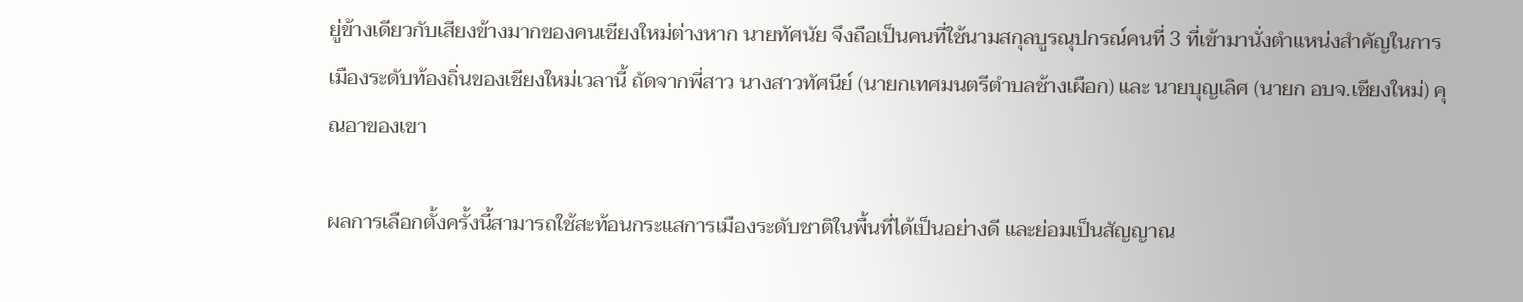ยู่ข้างเดียวกับเสียงข้างมากของคนเชียงใหม่ต่างหาก นายทัศนัย จึงถือเป็นคนที่ใช้นามสกุลบูรณุปกรณ์คนที่ 3 ที่เข้ามานั่งตำแหน่งสำคัญในการเมืองระดับท้องถิ่นของเชียงใหม่เวลานี้ ถัดจากพี่สาว นางสาวทัศนีย์ (นายกเทศมนตรีตำบลช้างเผือก) และ นายบุญเลิศ (นายก อบจ.เชียงใหม่) คุณอาของเขา

ผลการเลือกตั้งครั้งนี้สามารถใช้สะท้อนกระแสการเมืองระดับชาติในพื้นที่ได้เป็นอย่างดี และย่อมเป็นสัญญาณ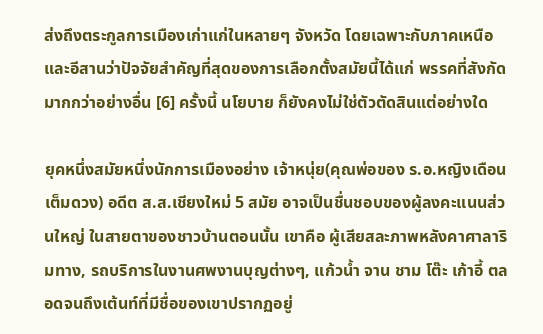ส่งถึงตระกูลการเมืองเก่าแก่ในหลายๆ จังหวัด โดยเฉพาะกับภาคเหนือและอีสานว่าปัจจัยสำคัญที่สุดของการเลือกตั้งสมัยนี้ได้แก่ พรรคที่สังกัด มากกว่าอย่างอื่น [6] ครั้งนี้ นโยบาย ก็ยังคงไม่ใช่ตัวตัดสินแต่อย่างใด

ยุคหนึ่งสมัยหนึ่งนักการเมืองอย่าง เจ้าหนุ่ย(คุณพ่อของ ร.อ.หญิงเดือนเต็มดวง) อดีต ส.ส.เชียงใหม่ 5 สมัย อาจเป็นชื่นชอบของผู้ลงคะแนนส่วนใหญ่ ในสายตาของชาวบ้านตอนนั้น เขาคือ ผู้เสียสละภาพหลังคาศาลาริมทาง, รถบริการในงานศพงานบุญต่างๆ, แก้วน้ำ จาน ชาม โต๊ะ เก้าอี้ ตลอดจนถึงเต้นท์ที่มีชื่อของเขาปรากฏอยู่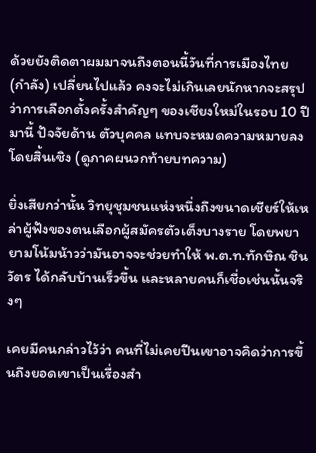ด้วยยังติดตาผมมาจนถึงตอนนี้วันที่การเมืองไทย (กำลัง) เปลี่ยนไปแล้ว คงจะไม่เกินเลยนักหากจะสรุปว่าการเลือกตั้งครั้งสำคัญๆ ของเชียงใหม่ในรอบ 10 ปีมานี้ ปัจจัยด้าน ตัวบุคคล แทบจะหมดความหมายลงโดยสิ้นเชิง (ดูภาคผนวกท้ายบทความ)

ยิ่งเสียกว่านั้น วิทยุชุมชนแห่งหนึ่งถึงขนาดเชียร์ให้เหล่าผู้ฟังของตนเลือกผู้สมัครตัวเต็งบางราย โดยพยายามโน้มน้าวว่ามันอาจจะช่วยทำให้ พ.ต.ท.ทักษิณ ชินวัตร ได้กลับบ้านเร็วขึ้น และหลายคนก็เชื่อเช่นนั้นจริงๆ

เคยมีคนกล่าวไว้ว่า คนที่ไม่เคยปีนเขาอาจคิดว่าการขึ้นถึงยอดเขาเป็นเรื่องสำ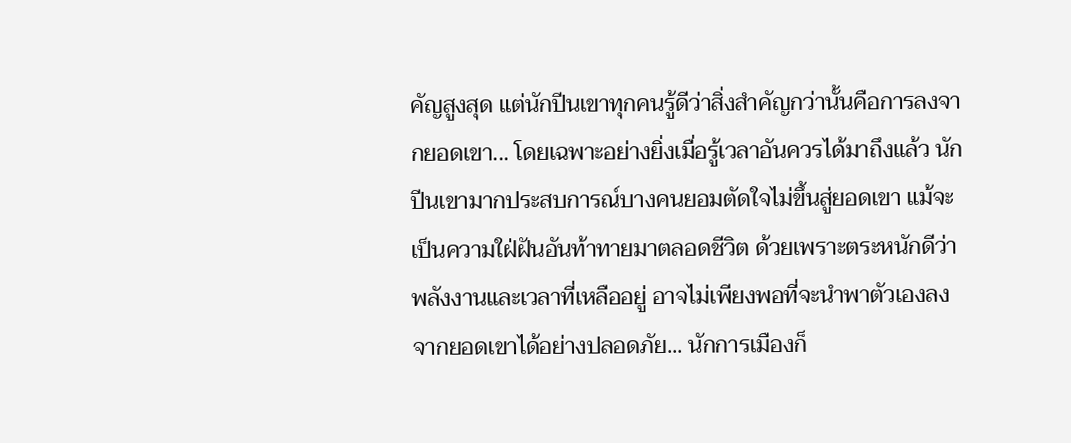คัญสูงสุด แต่นักปีนเขาทุกคนรู้ดีว่าสิ่งสำคัญกว่านั้นคือการลงจากยอดเขา... โดยเฉพาะอย่างยิ่งเมื่อรู้เวลาอันควรได้มาถึงแล้ว นักปีนเขามากประสบการณ์บางคนยอมตัดใจไม่ขึ้นสู่ยอดเขา แม้จะเป็นความใฝ่ฝันอันท้าทายมาตลอดชีวิต ด้วยเพราะตระหนักดีว่าพลังงานและเวลาที่เหลืออยู่ อาจไม่เพียงพอที่จะนำพาตัวเองลงจากยอดเขาได้อย่างปลอดภัย... นักการเมืองก็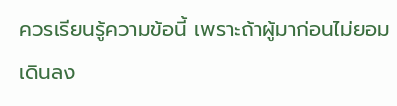ควรเรียนรู้ความข้อนี้ เพราะถ้าผู้มาก่อนไม่ยอมเดินลง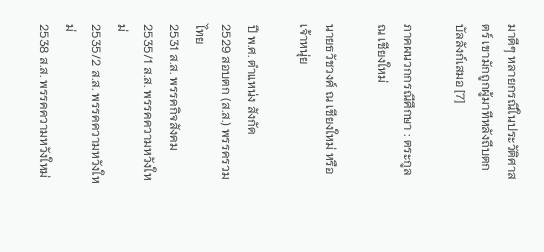มาดีๆ หลายกรณีในประวัติศาสตร์ เขามักถูกผู้มาทีหลังถีบตกบัลลังก์เสมอ [7]

ภาคผนวกกรณีศึกษา : ตระกูล ณ เชียงใหม่

นายธวัชวงศ์ ณ เชียงใหม่ หรือ เจ้าหนุ่ย

ปี พ.ศ. ตำแหน่ง สังกัด
2529 สอบตก (ส.ส.) พรรครวมไทย
2531 ส.ส. พรรคกิจสังคม
2535/1 ส.ส. พรรคความหวังใหม่
2535/2 ส.ส. พรรคความหวังใหม่
2538 ส.ส. พรรคความหวังใหม่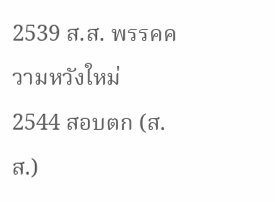2539 ส.ส. พรรคความหวังใหม่
2544 สอบตก (ส.ส.)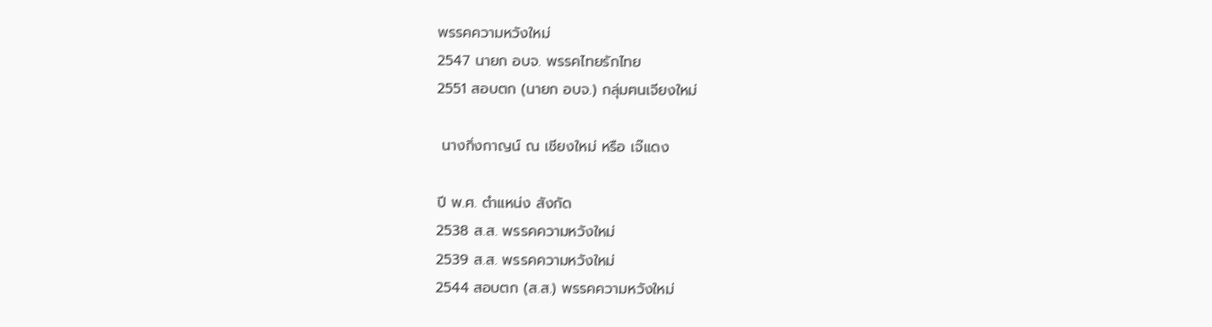พรรคความหวังใหม่
2547 นายก อบจ. พรรคไทยรักไทย
2551 สอบตก (นายก อบจ.) กลุ่มฅนเจียงใหม่

 นางกิ่งกาญน์ ณ เชียงใหม่ หรือ เจ๊แดง

ปี พ.ศ. ตำแหน่ง สังกัด
2538 ส.ส. พรรคความหวังใหม่
2539 ส.ส. พรรคความหวังใหม่
2544 สอบตก (ส.ส.) พรรคความหวังใหม่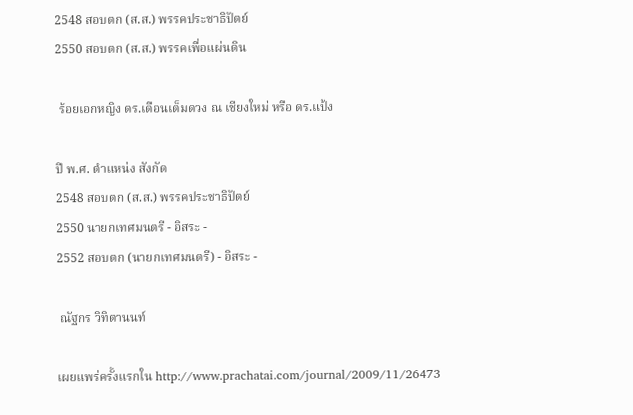2548 สอบตก (ส.ส.) พรรคประชาธิปัตย์
2550 สอบตก (ส.ส.) พรรคเพื่อแผ่นดิน

 ร้อยเอกหญิง ดร.เดือนเต็มดวง ณ เชียงใหม่ หรือ ดร.แป้ง

ปี พ.ศ. ตำแหน่ง สังกัด
2548 สอบตก (ส.ส.) พรรคประชาธิปัตย์
2550 นายกเทศมนตรี - อิสระ -
2552 สอบตก (นายกเทศมนตรี) - อิสระ -

 ณัฐกร วิทิตานนท์

เผยแพร่ครั้งแรกใน http://www.prachatai.com/journal/2009/11/26473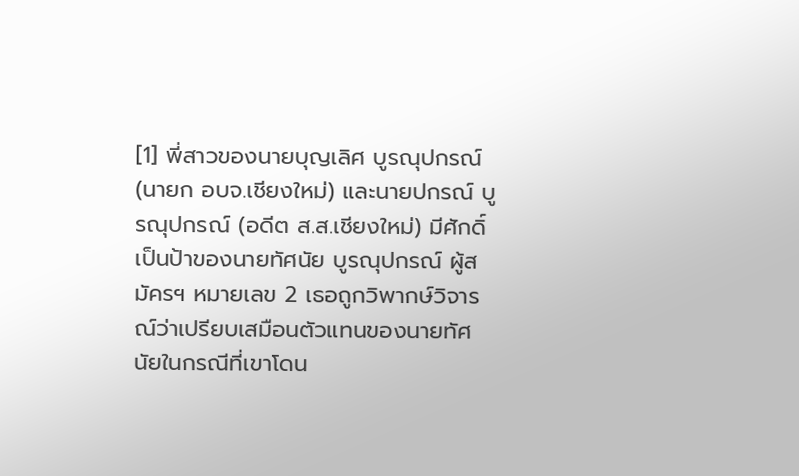[1] พี่สาวของนายบุญเลิศ บูรณุปกรณ์ (นายก อบจ.เชียงใหม่) และนายปกรณ์ บูรณุปกรณ์ (อดีต ส.ส.เชียงใหม่) มีศักดิ์เป็นป้าของนายทัศนัย บูรณุปกรณ์ ผู้สมัครฯ หมายเลข 2 เธอถูกวิพากษ์วิจารณ์ว่าเปรียบเสมือนตัวแทนของนายทัศนัยในกรณีที่เขาโดน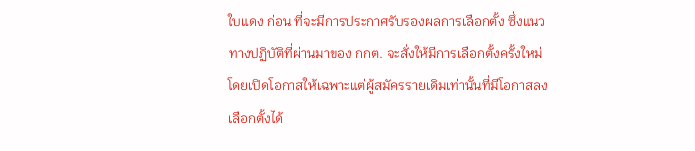ใบแดง ก่อน ที่จะมีการประกาศรับรองผลการเลือกตั้ง ซึ่งแนวทางปฏิบัติที่ผ่านมาของ กกต. จะสั่งให้มีการเลือกตั้งครั้งใหม่โดยเปิดโอกาสให้เฉพาะแต่ผู้สมัครรายเดิมเท่านั้นที่มีโอกาสลงเลือกตั้งได้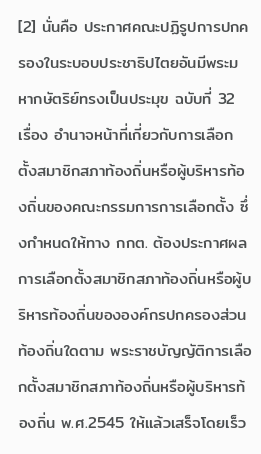[2] นั่นคือ ประกาศคณะปฏิรูปการปกครองในระบอบประชาธิปไตยอันมีพระมหากษัตริย์ทรงเป็นประมุข ฉบับที่ 32 เรื่อง อำนาจหน้าที่เกี่ยวกับการเลือกตั้งสมาชิกสภาท้องถิ่นหรือผู้บริหารท้องถิ่นของคณะกรรมการการเลือกตั้ง ซึ่งกำหนดให้ทาง กกต. ต้องประกาศผลการเลือกตั้งสมาชิกสภาท้องถิ่นหรือผู้บริหารท้องถิ่นขององค์กรปกครองส่วนท้องถิ่นใดตาม พระราชบัญญัติการเลือกตั้งสมาชิกสภาท้องถิ่นหรือผู้บริหารท้องถิ่น พ.ศ.2545 ให้แล้วเสร็จโดยเร็ว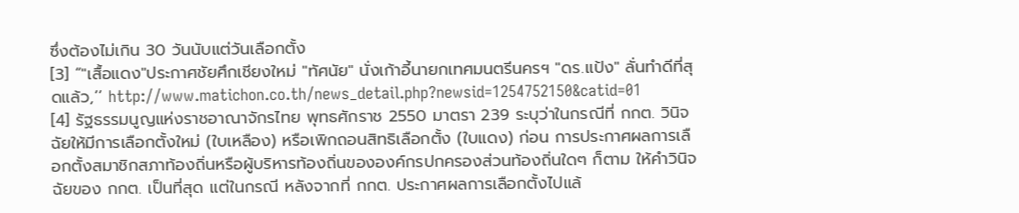ซึ่งต้องไม่เกิน 30 วันนับแต่วันเลือกตั้ง
[3] “"เสื้อแดง"ประกาศชัยศึกเชียงใหม่ "ทัศนัย" นั่งเก้าอี้นายกเทศมนตรีนครฯ "ดร.แป้ง" ลั่นทำดีที่สุดแล้ว,’’ http://www.matichon.co.th/news_detail.php?newsid=1254752150&catid=01
[4] รัฐธรรมนูญแห่งราชอาณาจักรไทย พุทธศักราช 2550 มาตรา 239 ระบุว่าในกรณีที่ กกต. วินิจฉัยให้มีการเลือกตั้งใหม่ (ใบเหลือง) หรือเพิกถอนสิทธิเลือกตั้ง (ใบแดง) ก่อน การประกาศผลการเลือกตั้งสมาชิกสภาท้องถิ่นหรือผู้บริหารท้องถิ่นขององค์กรปกครองส่วนท้องถิ่นใดๆ ก็ตาม ให้คำวินิจฉัยของ กกต. เป็นที่สุด แต่ในกรณี หลังจากที่ กกต. ประกาศผลการเลือกตั้งไปแล้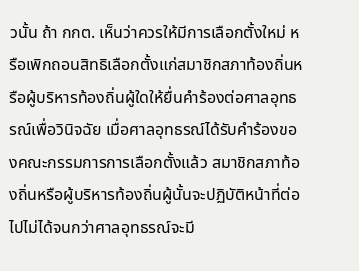วนั้น ถ้า กกต. เห็นว่าควรให้มีการเลือกตั้งใหม่ หรือเพิกถอนสิทธิเลือกตั้งแก่สมาชิกสภาท้องถิ่นหรือผู้บริหารท้องถิ่นผู้ใดให้ยื่นคำร้องต่อศาลอุทธรณ์เพื่อวินิจฉัย เมื่อศาลอุทธรณ์ได้รับคำร้องของคณะกรรมการการเลือกตั้งแล้ว สมาชิกสภาท้องถิ่นหรือผู้บริหารท้องถิ่นผู้นั้นจะปฏิบัติหน้าที่ต่อไปไม่ได้จนกว่าศาลอุทธรณ์จะมี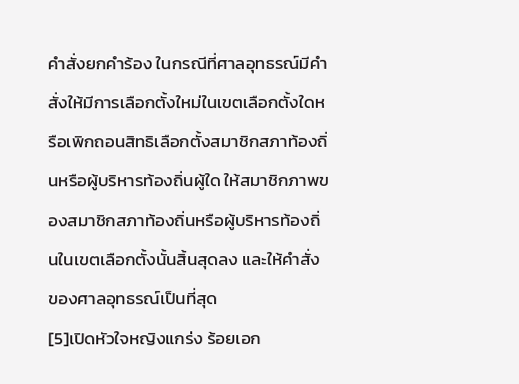คำสั่งยกคำร้อง ในกรณีที่ศาลอุทธรณ์มีคำสั่งให้มีการเลือกตั้งใหม่ในเขตเลือกตั้งใดหรือเพิกถอนสิทธิเลือกตั้งสมาชิกสภาท้องถิ่นหรือผู้บริหารท้องถิ่นผู้ใด ให้สมาชิกภาพของสมาชิกสภาท้องถิ่นหรือผู้บริหารท้องถิ่นในเขตเลือกตั้งนั้นสิ้นสุดลง และให้คำสั่งของศาลอุทธรณ์เป็นที่สุด
[5]เปิดหัวใจหญิงแกร่ง ร้อยเอก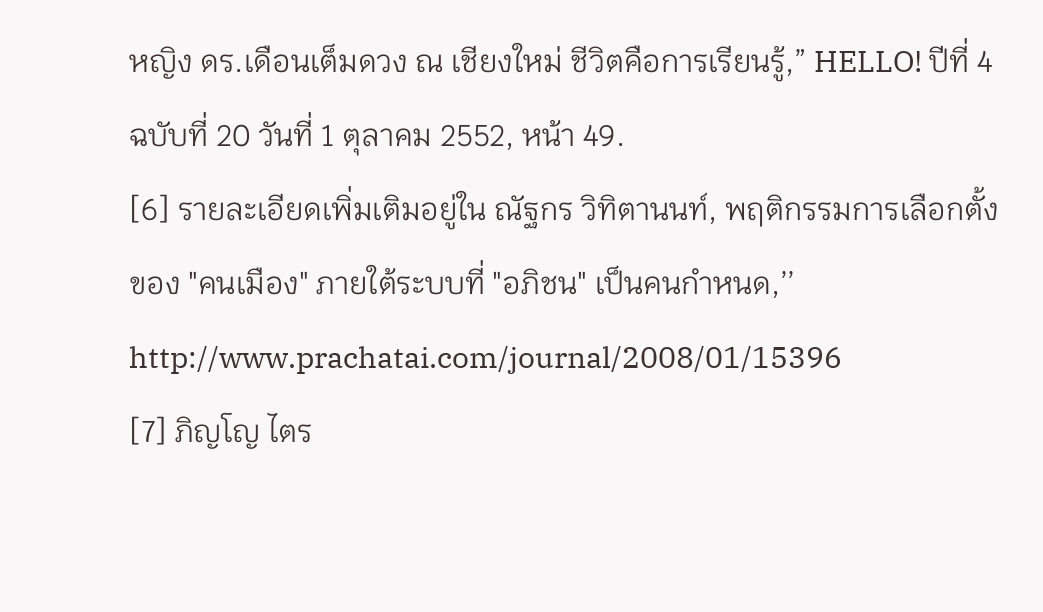หญิง ดร.เดือนเต็มดวง ณ เชียงใหม่ ชีวิตคือการเรียนรู้,” HELLO! ปีที่ 4 ฉบับที่ 20 วันที่ 1 ตุลาคม 2552, หน้า 49.
[6] รายละเอียดเพิ่มเติมอยู่ใน ณัฐกร วิทิตานนท์, พฤติกรรมการเลือกตั้งของ "คนเมือง" ภายใต้ระบบที่ "อภิชน" เป็นคนกำหนด,’’ http://www.prachatai.com/journal/2008/01/15396
[7] ภิญโญ ไตร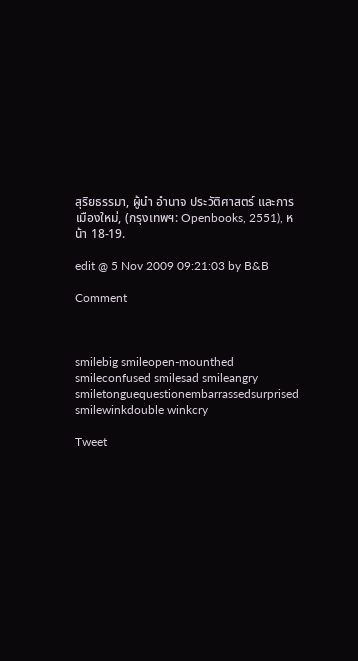สุริยธรรมา, ผู้นำ อำนาจ ประวัติศาสตร์ และการเมืองใหม่, (กรุงเทพฯ: Openbooks, 2551), หน้า 18-19.

edit @ 5 Nov 2009 09:21:03 by B&B

Comment



smilebig smileopen-mounthed smileconfused smilesad smileangry smiletonguequestionembarrassedsurprised smilewinkdouble winkcry

Tweet